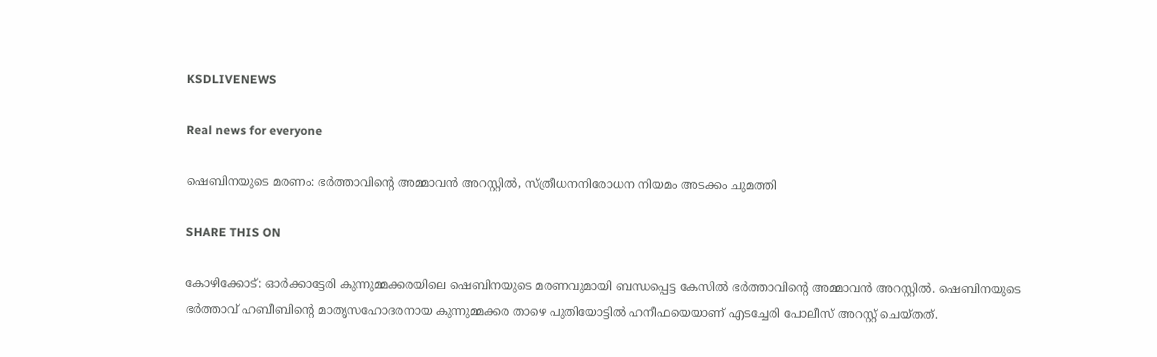KSDLIVENEWS

Real news for everyone

ഷെബിനയുടെ മരണം: ഭര്‍ത്താവിന്റെ അമ്മാവന്‍ അറസ്റ്റില്‍, സ്ത്രീധനനിരോധന നിയമം അടക്കം ചുമത്തി

SHARE THIS ON

കോഴിക്കോട്: ഓര്‍ക്കാട്ടേരി കുന്നുമ്മക്കരയിലെ ഷെബിനയുടെ മരണവുമായി ബന്ധപ്പെട്ട കേസില്‍ ഭര്‍ത്താവിന്റെ അമ്മാവന്‍ അറസ്റ്റില്‍. ഷെബിനയുടെ ഭര്‍ത്താവ് ഹബീബിന്റെ മാതൃസഹോദരനായ കുന്നുമ്മക്കര താഴെ പുതിയോട്ടില്‍ ഹനീഫയെയാണ് എടച്ചേരി പോലീസ് അറസ്റ്റ് ചെയ്തത്.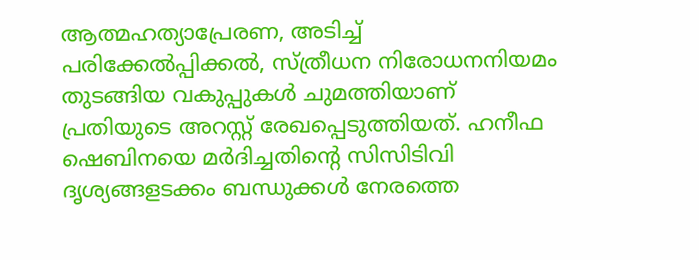ആത്മഹത്യാപ്രേരണ, അടിച്ച് പരിക്കേല്‍പ്പിക്കല്‍, സ്ത്രീധന നിരോധനനിയമം തുടങ്ങിയ വകുപ്പുകള്‍ ചുമത്തിയാണ് പ്രതിയുടെ അറസ്റ്റ് രേഖപ്പെടുത്തിയത്. ഹനീഫ ഷെബിനയെ മര്‍ദിച്ചതിന്റെ സിസിടിവി ദൃശ്യങ്ങളടക്കം ബന്ധുക്കള്‍ നേരത്തെ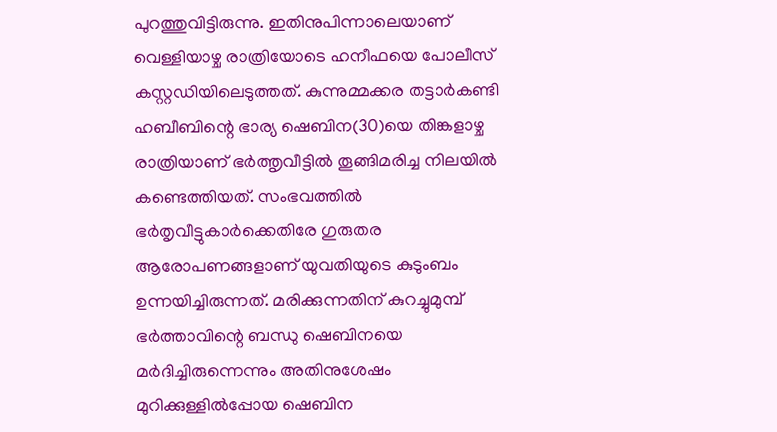പുറത്തുവിട്ടിരുന്നു. ഇതിനുപിന്നാലെയാണ് വെള്ളിയാഴ്ച രാത്രിയോടെ ഹനീഫയെ പോലീസ് കസ്റ്റഡിയിലെടുത്തത്. കുന്നുമ്മക്കര തട്ടാര്‍കണ്ടി ഹബീബിന്റെ ഭാര്യ ഷെബിന(30)യെ തിങ്കളാഴ്ച രാത്രിയാണ് ഭര്‍ത്തൃവീട്ടില്‍ തൂങ്ങിമരിച്ച നിലയില്‍ കണ്ടെത്തിയത്. സംഭവത്തില്‍ ഭര്‍തൃവീട്ടുകാര്‍ക്കെതിരേ ഗുരുതര ആരോപണങ്ങളാണ് യുവതിയുടെ കുടുംബം ഉന്നയിച്ചിരുന്നത്. മരിക്കുന്നതിന് കുറച്ചുമുമ്പ് ഭര്‍ത്താവിന്റെ ബന്ധു ഷെബിനയെ മര്‍ദിച്ചിരുന്നെന്നും അതിനുശേഷം മുറിക്കുള്ളില്‍പ്പോയ ഷെബിന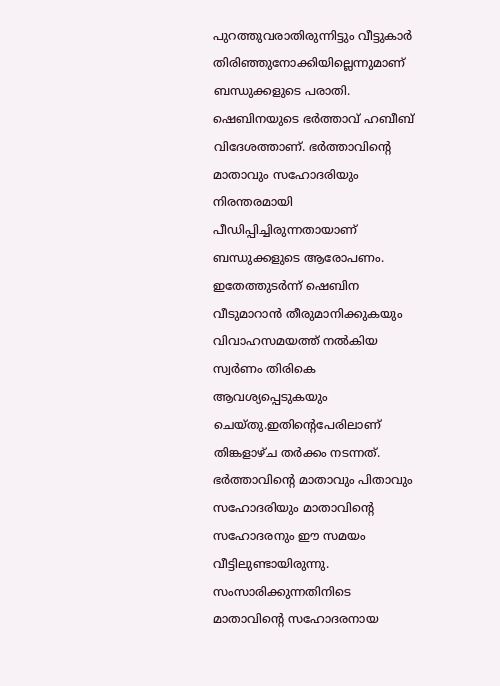പുറത്തുവരാതിരുന്നിട്ടും വീട്ടുകാര്‍ തിരിഞ്ഞുനോക്കിയില്ലെന്നുമാണ് ബന്ധുക്കളുടെ പരാതി. ഷെബിനയുടെ ഭര്‍ത്താവ് ഹബീബ് വിദേശത്താണ്. ഭര്‍ത്താവിന്റെ മാതാവും സഹോദരിയും നിരന്തരമായി പീഡിപ്പിച്ചിരുന്നതായാണ് ബന്ധുക്കളുടെ ആരോപണം. ഇതേത്തുടര്‍ന്ന് ഷെബിന വീടുമാറാന്‍ തീരുമാനിക്കുകയും വിവാഹസമയത്ത് നല്‍കിയ സ്വര്‍ണം തിരികെ ആവശ്യപ്പെടുകയും ചെയ്തു.ഇതിന്റെപേരിലാണ് തിങ്കളാഴ്ച തര്‍ക്കം നടന്നത്. ഭര്‍ത്താവിന്റെ മാതാവും പിതാവും സഹോദരിയും മാതാവിന്റെ സഹോദരനും ഈ സമയം വീട്ടിലുണ്ടായിരുന്നു. സംസാരിക്കുന്നതിനിടെ മാതാവിന്റെ സഹോദരനായ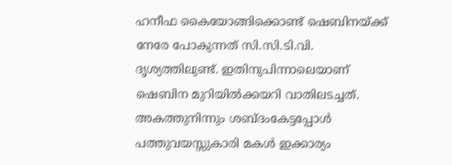ഹനീഫ കൈയോങ്ങിക്കൊണ്ട് ഷെബിനയ്ക്ക് നേരേ പോകുന്നത് സി.സി.ടി.വി. ദൃശ്യത്തിലുണ്ട്. ഇതിനുപിന്നാലെയാണ് ഷെബിന മുറിയില്‍ക്കയറി വാതിലടച്ചത്. അകത്തുനിന്നും ശബ്ദംകേട്ടപ്പോള്‍ പത്തുവയസ്സുകാരി മകള്‍ ഇക്കാര്യം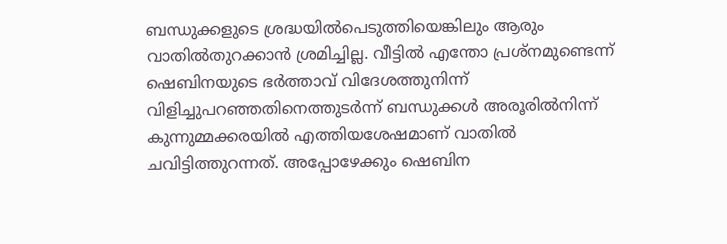ബന്ധുക്കളുടെ ശ്രദ്ധയില്‍പെടുത്തിയെങ്കിലും ആരും വാതില്‍തുറക്കാന്‍ ശ്രമിച്ചില്ല. വീട്ടില്‍ എന്തോ പ്രശ്‌നമുണ്ടെന്ന് ഷെബിനയുടെ ഭര്‍ത്താവ് വിദേശത്തുനിന്ന് വിളിച്ചുപറഞ്ഞതിനെത്തുടര്‍ന്ന് ബന്ധുക്കള്‍ അരൂരില്‍നിന്ന് കുന്നുമ്മക്കരയില്‍ എത്തിയശേഷമാണ് വാതില്‍ ചവിട്ടിത്തുറന്നത്. അപ്പോഴേക്കും ഷെബിന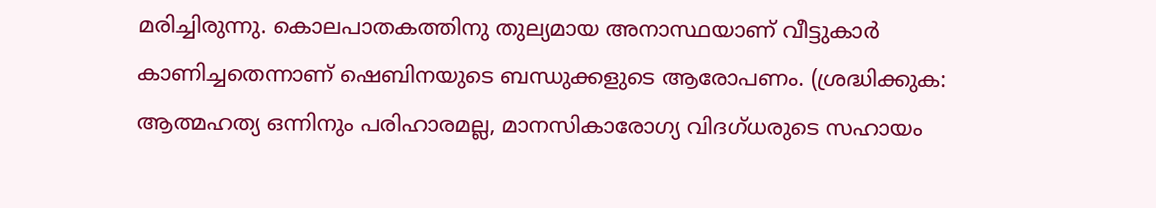മരിച്ചിരുന്നു. കൊലപാതകത്തിനു തുല്യമായ അനാസ്ഥയാണ് വീട്ടുകാര്‍ കാണിച്ചതെന്നാണ് ഷെബിനയുടെ ബന്ധുക്കളുടെ ആരോപണം. (ശ്രദ്ധിക്കുക: ആത്മഹത്യ ഒന്നിനും പരിഹാരമല്ല, മാനസികാരോഗ്യ വിദഗ്ധരുടെ സഹായം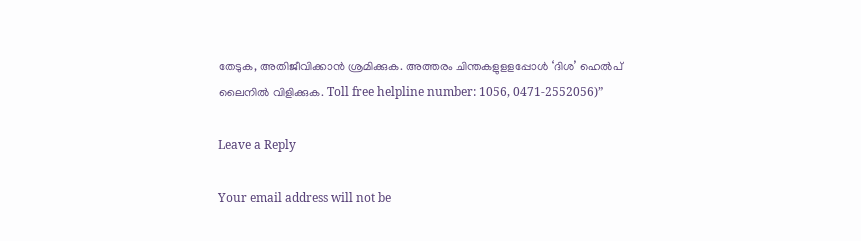തേടുക, അതിജീവിക്കാന്‍ ശ്രമിക്കുക. അത്തരം ചിന്തകളുളളപ്പോള്‍ ‘ദിശ’ ഹെല്‍പ് ലൈനില്‍ വിളിക്കുക. Toll free helpline number: 1056, 0471-2552056)”

Leave a Reply

Your email address will not be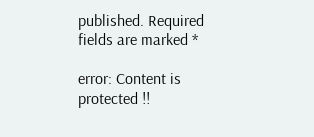published. Required fields are marked *

error: Content is protected !!